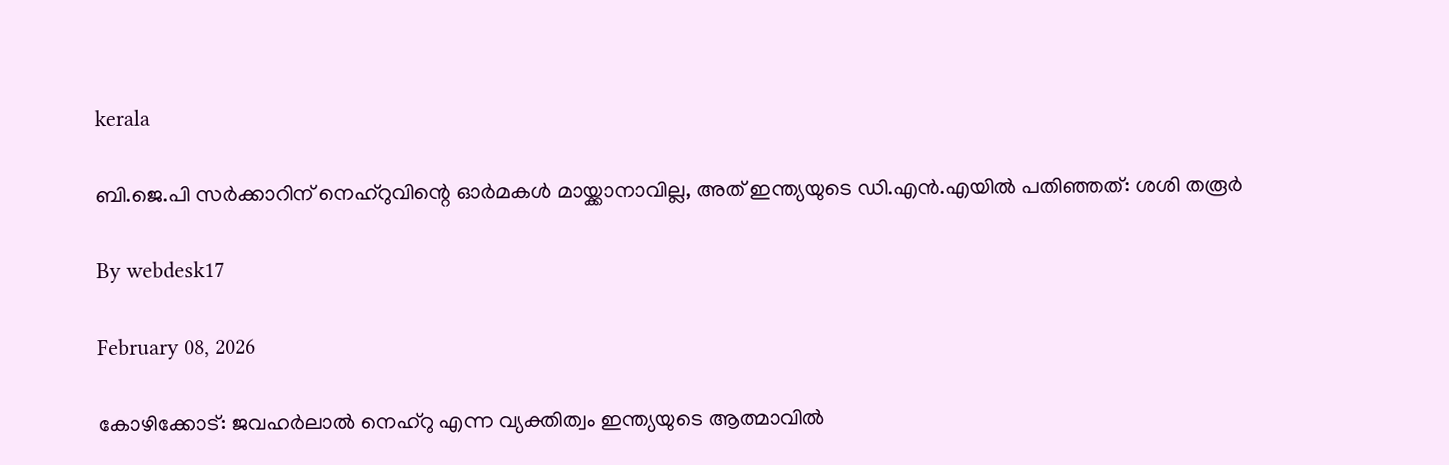kerala

ബി.ജെ.പി സര്‍ക്കാറിന് നെഹ്റുവിന്റെ ഓര്‍മകള്‍ മായ്ക്കാനാവില്ല, അത് ഇന്ത്യയുടെ ഡി.എന്‍.എയില്‍ പതിഞ്ഞത്: ശശി തരൂര്‍

By webdesk17

February 08, 2026

കോഴിക്കോട്: ജവഹര്‍ലാല്‍ നെഹ്റു എന്ന വ്യക്തിത്വം ഇന്ത്യയുടെ ആത്മാവില്‍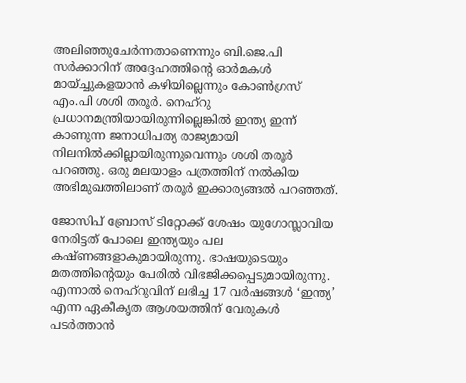അലിഞ്ഞുചേര്‍ന്നതാണെന്നും ബി.ജെ.പി സര്‍ക്കാറിന് അദ്ദേഹത്തിന്റെ ഓര്‍മകള്‍ മായ്ച്ചുകളയാന്‍ കഴിയില്ലെന്നും കോണ്‍ഗ്രസ് എം.പി ശശി തരൂര്‍. നെഹ്റു പ്രധാനമന്ത്രിയായിരുന്നില്ലെങ്കില്‍ ഇന്ത്യ ഇന്ന് കാണുന്ന ജനാധിപത്യ രാജ്യമായി നിലനില്‍ക്കില്ലായിരുന്നുവെന്നും ശശി തരൂര്‍ പറഞ്ഞു. ഒരു മലയാളം പത്രത്തിന് നല്‍കിയ അഭിമുഖത്തിലാണ് തരൂര്‍ ഇക്കാര്യങ്ങല്‍ പറഞ്ഞത്.

ജോസിപ് ബ്രോസ് ടിറ്റോക്ക് ശേഷം യുഗോസ്ലാവിയ നേരിട്ടത് പോലെ ഇന്ത്യയും പല കഷ്ണങ്ങളാകുമായിരുന്നു. ഭാഷയുടെയും മതത്തിന്റെയും പേരില്‍ വിഭജിക്കപ്പെടുമായിരുന്നു. എന്നാല്‍ നെഹ്റുവിന് ലഭിച്ച 17 വര്‍ഷങ്ങള്‍ ‘ഇന്ത്യ’ എന്ന ഏകീകൃത ആശയത്തിന് വേരുകള്‍ പടര്‍ത്താന്‍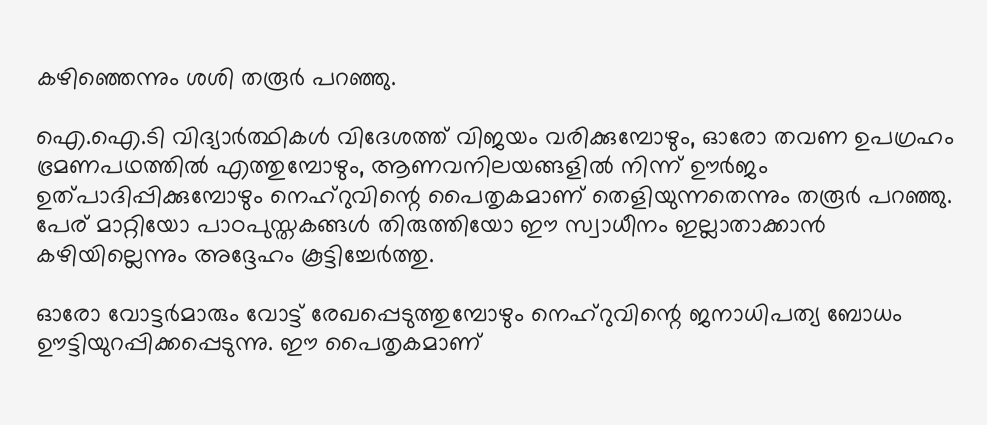കഴിഞ്ഞെന്നും ശശി തരൂര്‍ പറഞ്ഞു.

ഐ.ഐ.ടി വിദ്യാര്‍ത്ഥികള്‍ വിദേശത്ത് വിജയം വരിക്കുമ്പോഴും, ഓരോ തവണ ഉപഗ്രഹം ഭ്രമണപഥത്തില്‍ എത്തുമ്പോഴും, ആണവനിലയങ്ങളില്‍ നിന്ന് ഊര്‍ജം ഉത്പാദിപ്പിക്കുമ്പോഴും നെഹ്റുവിന്റെ പൈതൃകമാണ് തെളിയുന്നതെന്നും തരൂര്‍ പറഞ്ഞു. പേര് മാറ്റിയോ പാഠപുസ്തകങ്ങള്‍ തിരുത്തിയോ ഈ സ്വാധീനം ഇല്ലാതാക്കാന്‍ കഴിയില്ലെന്നും അദ്ദേഹം കൂട്ടിച്ചേര്‍ത്തു.

ഓരോ വോട്ടര്‍മാരും വോട്ട് രേഖപ്പെടുത്തുമ്പോഴും നെഹ്റുവിന്റെ ജനാധിപത്യ ബോധം ഊട്ടിയുറപ്പിക്കപ്പെടുന്നു. ഈ പൈതൃകമാണ്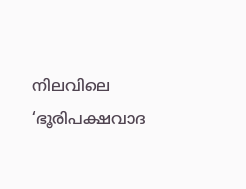നിലവിലെ ‘ഭൂരിപക്ഷവാദ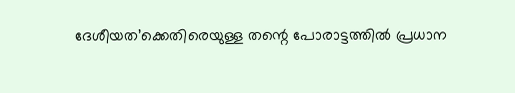ദേശീയത’ക്കെതിരെയുള്ള തന്റെ പോരാട്ടത്തില്‍ പ്രധാന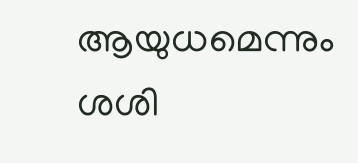ആയുധമെന്നും ശശി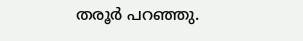തരൂര്‍ പറഞ്ഞു.